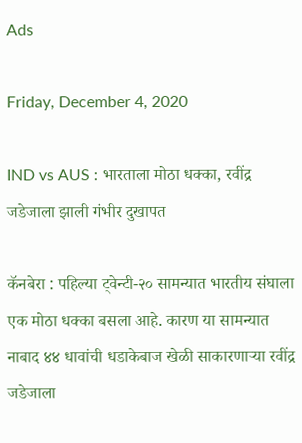Ads

Friday, December 4, 2020

IND vs AUS : भारताला मोठा धक्का, रवींद्र जडेजाला झाली गंभीर दुखापत

कॅनबेरा : पहिल्या ट्वेन्टी-२० सामन्यात भारतीय संघाला एक मोठा धक्का बसला आहे. कारण या सामन्यात नाबाद ४४ धावांची धडाकेबाज खेळी साकारणाऱ्या रवींद्र जडेजाला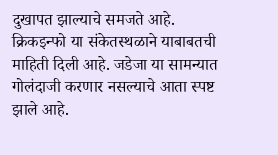दुखापत झाल्याचे समजते आहे. क्रिकइन्फो या संकेतस्थळाने याबाबतची माहिती दिली आहे. जडेजा या सामन्यात गोलंदाजी करणार नसल्याचे आता स्पष्ट झाले आहे.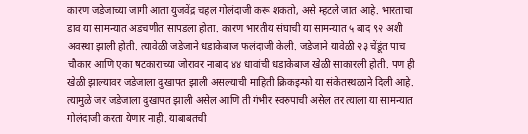कारण जडेजाच्या जागी आता युजवेंद्र चहल गोलंदाजी करू शकतो, असे म्हटले जात आहे. भारताचा डाव या सामन्यात अडचणीत सापडला होता. कारण भारतीय संघाची या सामन्यात ५ बाद ९२ अशी अवस्था झाली होती. त्यावेळी जडेजाने धडाकेबाज फलंदाजी केली. जडेजाने यावेळी २३ चेंडूंत पाच चौकार आणि एका षटकाराच्या जोरावर नाबाद ४४ धावांची धडाकेबाज खेळी साकारली होती. पण ही खेळी झाल्यावर जडेजाला दुखापत झाली असल्याची माहिती क्रिकइन्फो या संकेतस्थळाने दिली आहे. त्यामुळे जर जडेजाला दुखापत झाली असेल आणि ती गंभीर स्वरुपाची असेल तर त्याला या सामन्यात गोलंदाजी करता येणार नाही. याबाबतची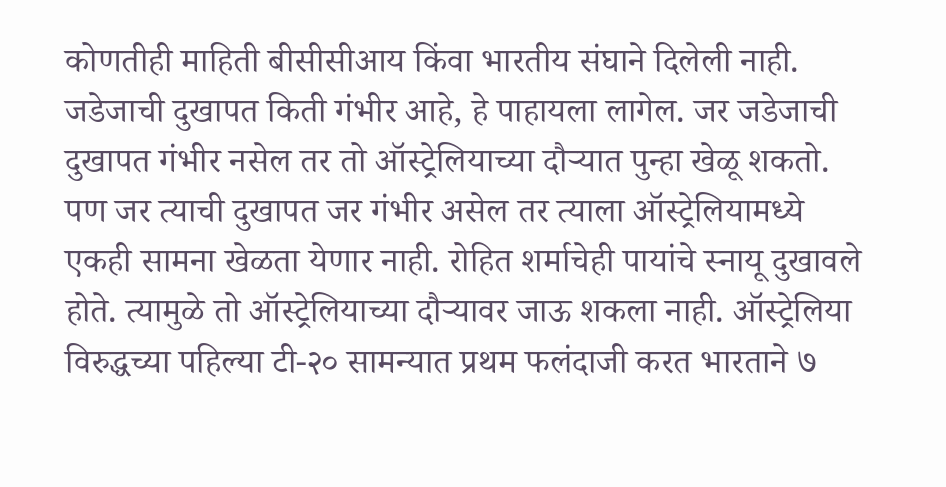कोणतीही माहिती बीसीसीआय किंवा भारतीय संघाने दिलेली नाही. जडेजाची दुखापत किती गंभीर आहे, हे पाहायला लागेल. जर जडेजाची दुखापत गंभीर नसेल तर तो ऑस्ट्रेलियाच्या दौऱ्यात पुन्हा खेळू शकतो. पण जर त्याची दुखापत जर गंभीर असेल तर त्याला ऑस्ट्रेलियामध्ये एकही सामना खेळता येणार नाही. रोहित शर्माचेही पायांचे स्नायू दुखावले होते. त्यामुळे तो ऑस्ट्रेलियाच्या दौऱ्यावर जाऊ शकला नाही. ऑस्ट्रेलिया विरुद्धच्या पहिल्या टी-२० सामन्यात प्रथम फलंदाजी करत भारताने ७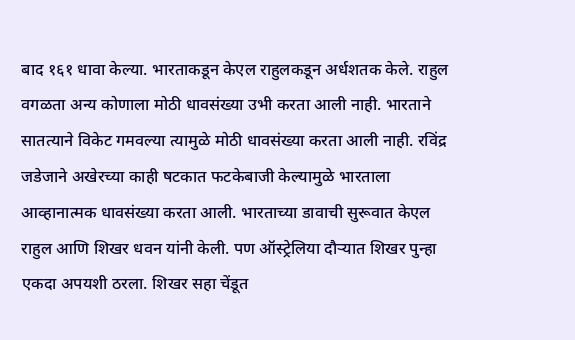बाद १६१ धावा केल्या. भारताकडून केएल राहुलकडून अर्धशतक केले. राहुल वगळता अन्य कोणाला मोठी धावसंख्या उभी करता आली नाही. भारताने सातत्याने विकेट गमवल्या त्यामुळे मोठी धावसंख्या करता आली नाही. रविंद्र जडेजाने अखेरच्या काही षटकात फटकेबाजी केल्यामुळे भारताला आव्हानात्मक धावसंख्या करता आली. भारताच्या डावाची सुरूवात केएल राहुल आणि शिखर धवन यांनी केली. पण ऑस्ट्रेलिया दौऱ्यात शिखर पुन्हा एकदा अपयशी ठरला. शिखर सहा चेंडूत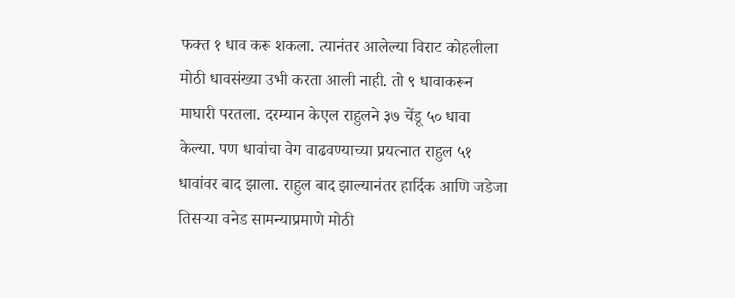फक्त १ धाव करू शकला. त्यानंतर आलेल्या विराट कोहलीला मोठी धावसंख्या उभी करता आली नाही. तो ९ धावाकरून माघारी परतला. दरम्यान केएल राहुलने ३७ चेंडू ५० धावा केल्या. पण धावांचा वेग वाढवण्याच्या प्रयत्नात राहुल ५१ धावांवर बाद झाला. राहुल बाद झाल्यानंतर हार्दिक आणि जडेजा तिसऱ्या वनेड सामन्याप्रमाणे मोठी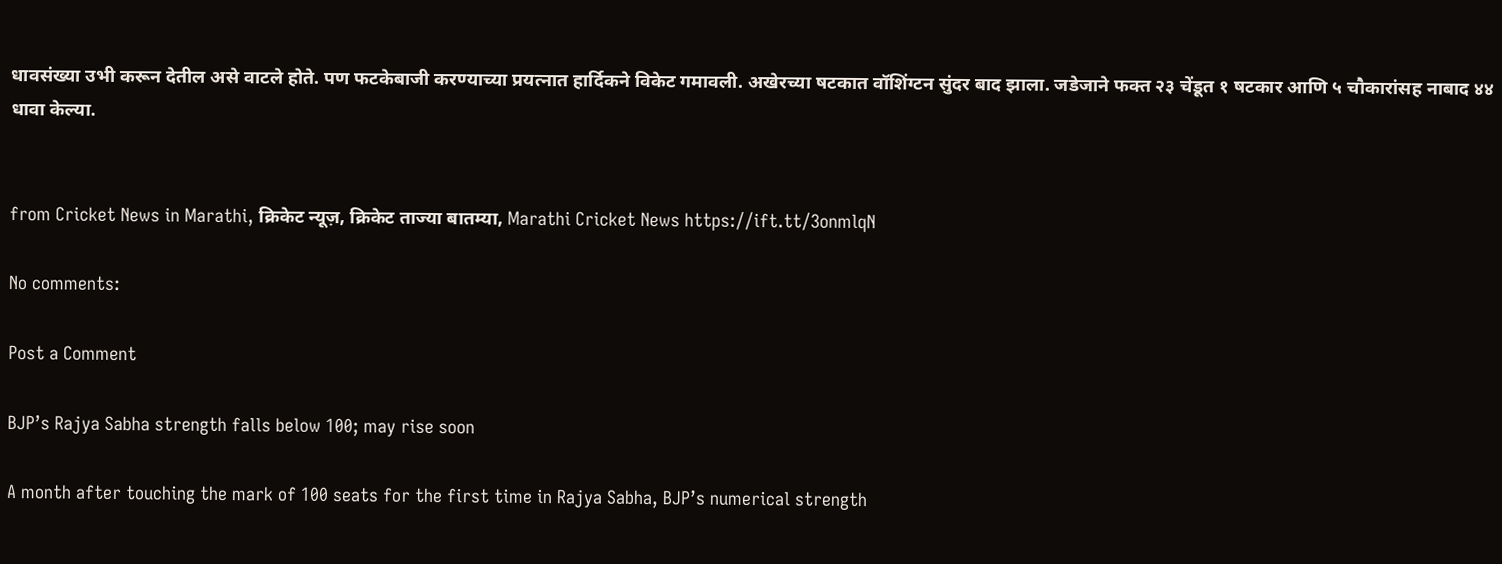धावसंख्या उभी करून देतील असे वाटले होते. पण फटकेबाजी करण्याच्या प्रयत्नात हार्दिकने विकेट गमावली. अखेरच्या षटकात वॉशिंग्टन सुंदर बाद झाला. जडेजाने फक्त २३ चेंडूत १ षटकार आणि ५ चौकारांसह नाबाद ४४ धावा केल्या.


from Cricket News in Marathi, क्रिकेट न्यूज़, क्रिकेट ताज्या बातम्या, Marathi Cricket News https://ift.tt/3onmlqN

No comments:

Post a Comment

BJP’s Rajya Sabha strength falls below 100; may rise soon

A month after touching the mark of 100 seats for the first time in Rajya Sabha, BJP’s numerical strength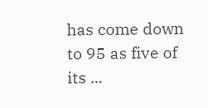has come down to 95 as five of its ...